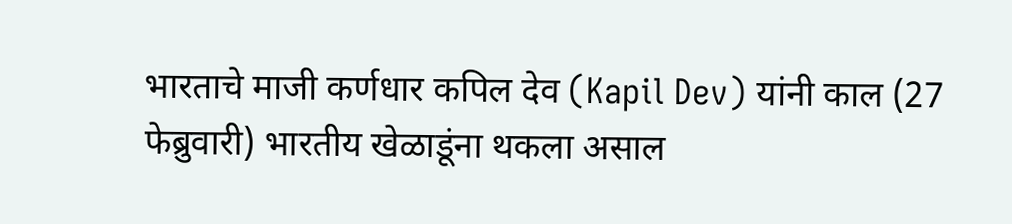भारताचे माजी कर्णधार कपिल देव (Kapil Dev) यांनी काल (27 फेब्रुवारी) भारतीय खेळाडूंना थकला असाल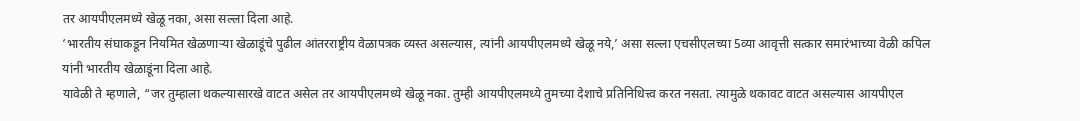तर आयपीएलमध्ये खेळू नका, असा सल्ला दिला आहे.
‘भारतीय संघाकडून नियमित खेळणाऱ्या खेळाडूंचे पुढील आंतरराष्ट्रीय वेळापत्रक व्यस्त असल्यास, त्यांनी आयपीएलमध्ये खेळू नये,’ असा सल्ला एचसीएलच्या 5व्या आवृत्ती सत्कार समारंभाच्या वेळी कपिल यांनी भारतीय खेळाडूंना दिला आहे.
यावेळी ते म्हणाले, “जर तुम्हाला थकल्यासारखे वाटत असेल तर आयपीएलमध्ये खेळू नका. तुम्ही आयपीएलमध्ये तुमच्या देशाचे प्रतिनिधित्त्व करत नसता. त्यामुळे थकावट वाटत असल्यास आयपीएल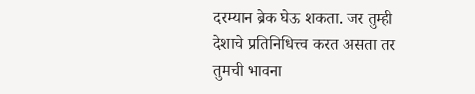दरम्यान ब्रेक घेऊ शकता. जर तुम्ही देशाचे प्रतिनिधित्त्व करत असता तर तुमची भावना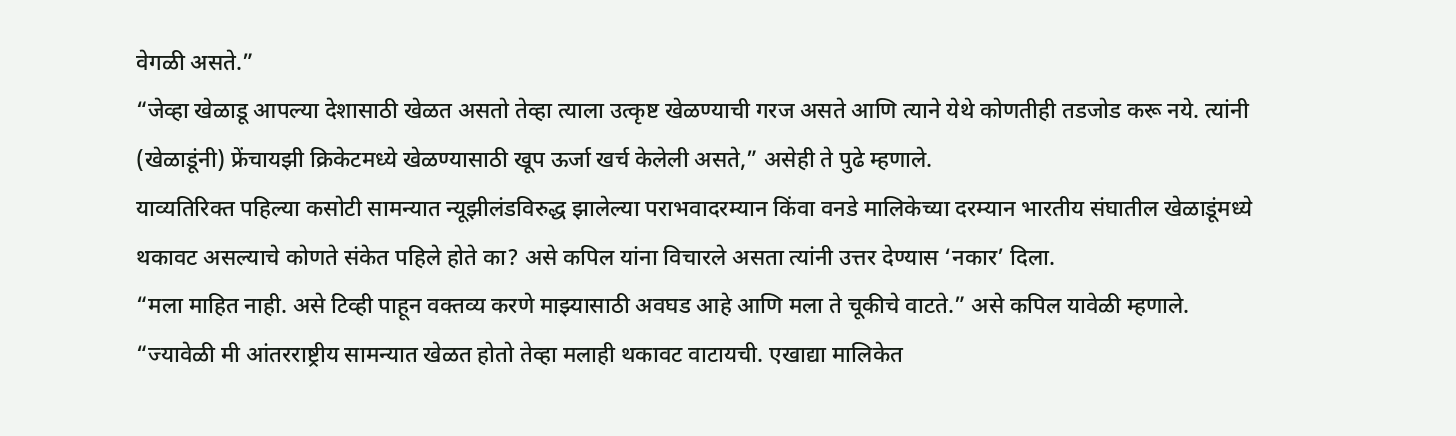वेगळी असते.”
“जेव्हा खेळाडू आपल्या देशासाठी खेळत असतो तेव्हा त्याला उत्कृष्ट खेळण्याची गरज असते आणि त्याने येथे कोणतीही तडजोड करू नये. त्यांनी (खेळाडूंनी) फ्रेंचायझी क्रिकेटमध्ये खेळण्यासाठी खूप ऊर्जा खर्च केलेली असते,” असेही ते पुढे म्हणाले.
याव्यतिरिक्त पहिल्या कसोटी सामन्यात न्यूझीलंडविरुद्ध झालेल्या पराभवादरम्यान किंवा वनडे मालिकेच्या दरम्यान भारतीय संघातील खेळाडूंमध्ये थकावट असल्याचे कोणते संकेत पहिले होते का? असे कपिल यांना विचारले असता त्यांनी उत्तर देण्यास ‘नकार’ दिला.
“मला माहित नाही. असे टिव्ही पाहून वक्तव्य करणे माझ्यासाठी अवघड आहे आणि मला ते चूकीचे वाटते.” असे कपिल यावेळी म्हणाले.
“ज्यावेळी मी आंतरराष्ट्रीय सामन्यात खेळत होतो तेव्हा मलाही थकावट वाटायची. एखाद्या मालिकेत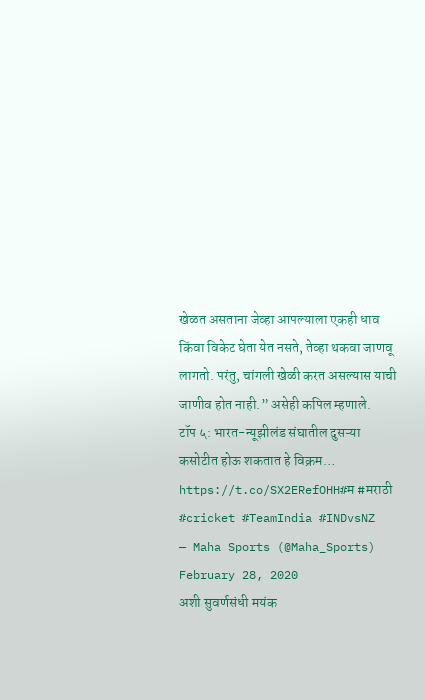खेळत असताना जेव्हा आपल्याला एकही धाव किंवा विकेट घेता येत नसते, तेव्हा थकवा जाणवू लागतो. परंतु, चांगली खेळी करत असल्यास याची जाणीव होत नाही.” असेही कपिल म्हणाले.
टॉप ५: भारत-न्यूझीलंड संघातील दुसऱ्या कसोटीत होऊ शकतात हे विक्रम… https://t.co/SX2ERefOHH#म #मराठी #cricket #TeamIndia #INDvsNZ
— Maha Sports (@Maha_Sports) February 28, 2020
अशी सुवर्णसंधी मयंक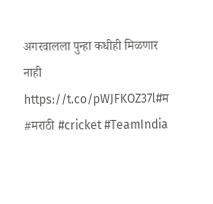अगरवालला पुन्हा कधीही मिळणार नाही https://t.co/pWJFKOZ37l#म #मराठी #cricket #TeamIndia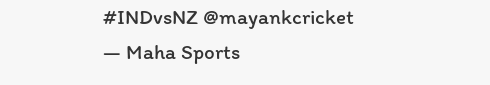#INDvsNZ @mayankcricket
— Maha Sports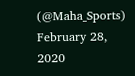(@Maha_Sports) February 28, 2020